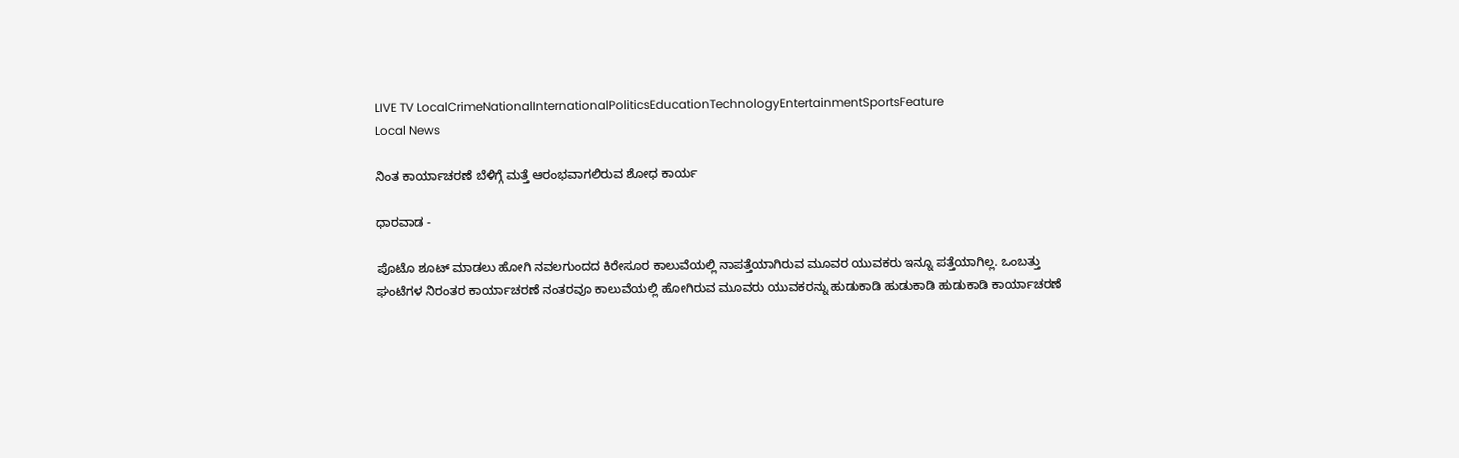LIVE TV LocalCrimeNationalInternationalPoliticsEducationTechnologyEntertainmentSportsFeature
Local News

ನಿಂತ ಕಾರ್ಯಾಚರಣೆ ಬೆಳಿಗ್ಗೆ ಮತ್ತೆ ಆರಂಭವಾಗಲಿರುವ ಶೋಧ ಕಾರ್ಯ

ಧಾರವಾಡ -

ಪೊಟೊ ಶೂಟ್ ಮಾಡಲು ಹೋಗಿ ನವಲಗುಂದದ ಕಿರೇಸೂರ ಕಾಲುವೆಯಲ್ಲಿ ನಾಪತ್ತೆಯಾಗಿರುವ ಮೂವರ ಯುವಕರು ಇನ್ನೂ ಪತ್ತೆಯಾಗಿಲ್ಲ. ಒಂಬತ್ತು ಘಂಟೆಗಳ ನಿರಂತರ ಕಾರ್ಯಾಚರಣೆ ನಂತರವೂ ಕಾಲುವೆಯಲ್ಲಿ ಹೋಗಿರುವ ಮೂವರು ಯುವಕರನ್ನು ಹುಡುಕಾಡಿ ಹುಡುಕಾಡಿ ಹುಡುಕಾಡಿ ಕಾರ್ಯಾಚರಣೆ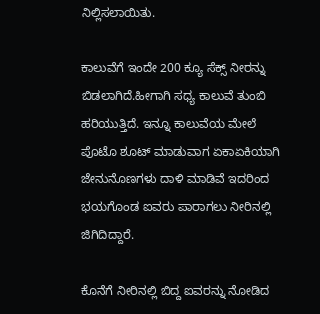ನಿಲ್ಲಿಸಲಾಯಿತು.

ಕಾಲುವೆಗೆ ಇಂದೇ 200 ಕ್ಯೂ ಸೆಕ್ಸ್‌ ನೀರನ್ನು ಬಿಡಲಾಗಿದೆ.ಹೀಗಾಗಿ ಸಧ್ಯ ಕಾಲುವೆ ತುಂಬಿ ಹರಿಯುತ್ತಿದೆ‌. ಇನ್ನೂ ಕಾಲುವೆಯ ಮೇಲೆ ಪೊಟೊ ಶೂಟ್ ಮಾಡುವಾಗ ಏಕಾಏಕಿಯಾಗಿ ಜೇನುನೊಣಗಳು ದಾಳಿ ಮಾಡಿವೆ ಇದರಿಂದ ಭಯಗೊಂಡ ಐವರು ಪಾರಾಗಲು ನೀರಿನಲ್ಲಿ ಜಿಗಿದಿದ್ದಾರೆ.

ಕೊನೆಗೆ ನೀರಿನಲ್ಲಿ ಬಿದ್ದ ಐವರನ್ನು ನೋಡಿದ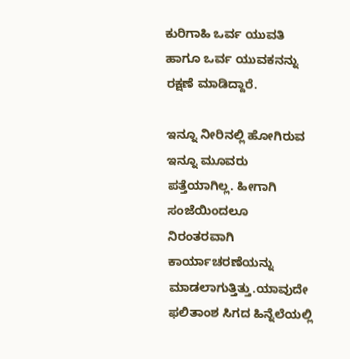ಕುರಿಗಾಹಿ ಒರ್ವ ಯುವತಿ ಹಾಗೂ ಒರ್ವ ಯುವಕನನ್ನು ರಕ್ಷಣೆ ಮಾಡಿದ್ದಾರೆ.

ಇನ್ನೂ ನೀರಿನಲ್ಲಿ ಹೋಗಿರುವ ಇನ್ನೂ ಮೂವರು ಪತ್ತೆಯಾಗಿಲ್ಲ. ಹೀಗಾಗಿ ಸಂಜೆಯಿಂದಲೂ ನಿರಂತರವಾಗಿ ಕಾರ್ಯಾಚರಣೆಯನ್ನು ಮಾಡಲಾಗುತ್ತಿತ್ತು.ಯಾವುದೇ ಫಲಿತಾಂಶ ಸಿಗದ ಹಿನ್ನೆಲೆಯಲ್ಲಿ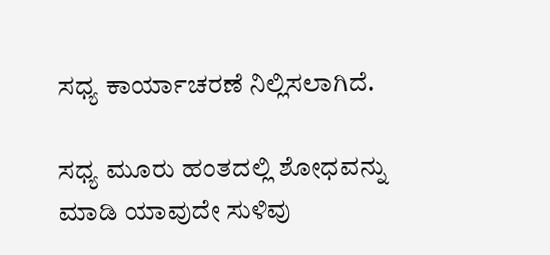ಸಧ್ಯ ಕಾರ್ಯಾಚರಣೆ ನಿಲ್ಲಿಸಲಾಗಿದೆ.

ಸಧ್ಯ ಮೂರು ಹಂತದಲ್ಲಿ ಶೋಧವನ್ನು ಮಾಡಿ ಯಾವುದೇ ಸುಳಿವು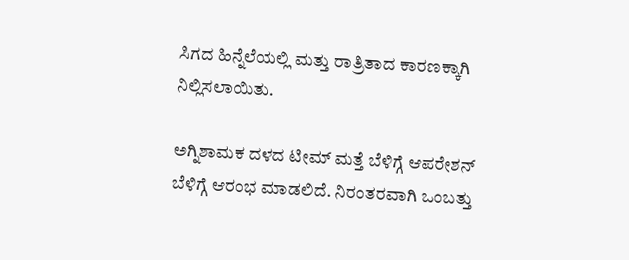ಸಿಗದ ಹಿನ್ನೆಲೆಯಲ್ಲಿ ಮತ್ತು ರಾತ್ರಿತಾದ ಕಾರಣಕ್ಕಾಗಿ ನಿಲ್ಲಿಸಲಾಯಿತು.

ಅಗ್ನಿಶಾಮಕ ದಳದ ಟೀಮ್ ಮತ್ತೆ ಬೆಳಿಗ್ಗೆ ಆಪರೇಶನ್ ಬೆಳಿಗ್ಗೆ ಆರಂಭ ಮಾಡಲಿದೆ. ನಿರಂತರವಾಗಿ ಒಂಬತ್ತು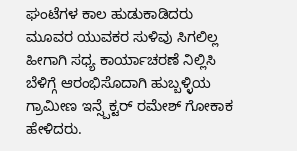ಘಂಟೆಗಳ ಕಾಲ ಹುಡುಕಾಡಿದರು ಮೂವರ ಯುವಕರ ಸುಳಿವು ಸಿಗಲಿಲ್ಲ ಹೀಗಾಗಿ ಸಧ್ಯ ಕಾರ್ಯಾಚರಣೆ ನಿಲ್ಲಿಸಿ ಬೆಳಿಗ್ಗೆ ಆರಂಭಿಸೊದಾಗಿ ಹುಬ್ಬಳ್ಳಿಯ ಗ್ರಾಮೀಣ ಇನ್ಸ್ಪೆಕ್ಟರ್ ರಮೇಶ್ ಗೋಕಾಕ ಹೇಳಿದರು.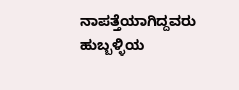ನಾಪತ್ತೆಯಾಗಿದ್ದವರು ಹುಬ್ಬಳ್ಳಿಯ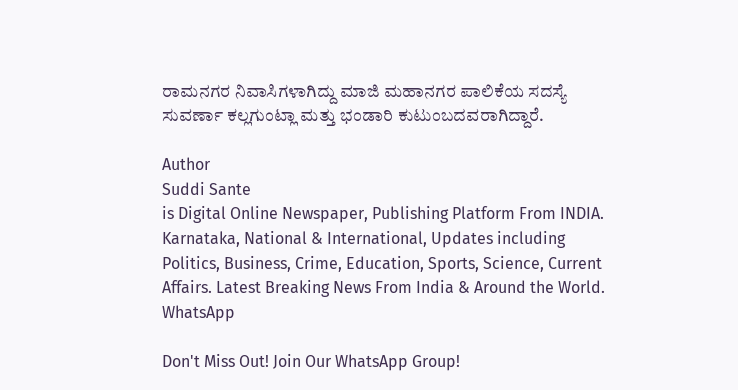ರಾಮನಗರ ನಿವಾಸಿಗಳಾಗಿದ್ದು ಮಾಜಿ ಮಹಾನಗರ ಪಾಲಿಕೆಯ ಸದಸ್ಯೆ ಸುವರ್ಣಾ ಕಲ್ಲಗುಂಟ್ಲಾ ಮತ್ತು ಭಂಡಾರಿ ಕುಟುಂಬದವರಾಗಿದ್ದಾರೆ.

Author
Suddi Sante
is Digital Online Newspaper, Publishing Platform From INDIA. Karnataka, National & International, Updates including Politics, Business, Crime, Education, Sports, Science, Current Affairs. Latest Breaking News From India & Around the World.
WhatsApp

Don't Miss Out! Join Our WhatsApp Group!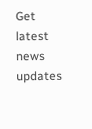Get latest news updates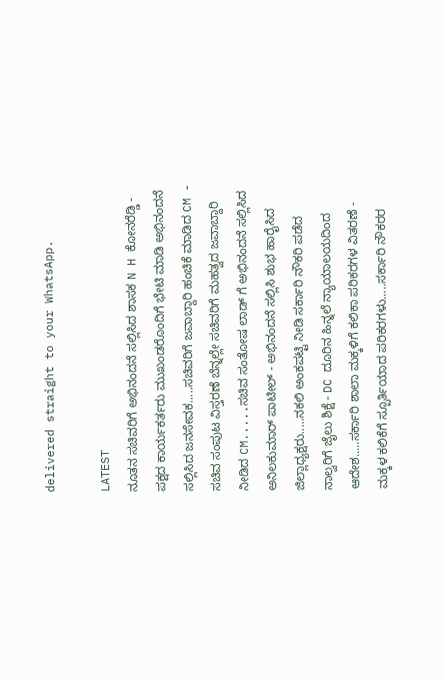delivered straight to your WhatsApp.

LATEST
ನೂತನ ಸಚಿವರಿಗೆ ಅಭಿನಂದನೆ ಸಲ್ಲಿಸಿದ ಶಾಸಕ N H ಕೋನರೆಡ್ಡಿ - ಪಕ್ಷದ ಕಾರ್ಯಕರ್ತರು ಮುಖಂಡರೊಂದಿಗೆ ಭೇಟಿ ಮಾಡಿ ಅಭಿನಂದನೆ ಸಲ್ಲಿಸಿದ ಜನಸೇವಕ.....ಸಚಿವರಿಗೆ ಜವಾಬ್ದಾರಿ ಹಂಚಿಕೆ ಮಾಡಿದ CM - ಸಚಿವ ಸಂಪುಟ ವಿಸ್ತರಣೆ ಬೆನ್ನಲ್ಲೇ ಸಚಿವರಿಗೆ ಮಹತ್ವದ ಜವಾಬ್ದಾರಿ ನೀಡಿದ CM.....ಸಚಿವ ಸಂತೋಷ ಲಾಡ್ ಗೆ ಅಭಿನಂದನೆ ಸಲ್ಲಿಸಿದ ಅನಿಲಕುಮಾರ್ ಪಾಟೀಲ್ - ಅಭಿನಂದನೆ ಸಲ್ಲಿಸಿ ಶುಭ ಹಾರೈಸಿದ ಜಿಲ್ಲಾಧ್ಯಕ್ಷರು.....ನಕಲಿ ಅಂಕಪಟ್ಟಿ ನೀಡಿ ಸರ್ಕಾರಿ ನೌಕರಿ ಪಡೆದ ನಾಲ್ವರಿಗೆ ಜೈಲು ಶಿಕ್ಷೆ - DC ದೂರಿನ ಹಿನ್ನಲೆ ನ್ಯಾಯಾಲಯದಿಂದ ಆದೇಶ.....ಸರ್ಕಾರಿ ಶಾಲಾ ಮಕ್ಕಳಿಗೆ ಕಲಿಕಾ ಪರಿಕರಗಳ ವಿತರಣೆ - ಮಕ್ಕಳ ಕಲಿಕೆಗೆ ಸ್ಪೂರ್ತಿಯಾದ ಪರಿಕರಗಳು.....ಸರ್ಕಾರಿ ನೌಕರರ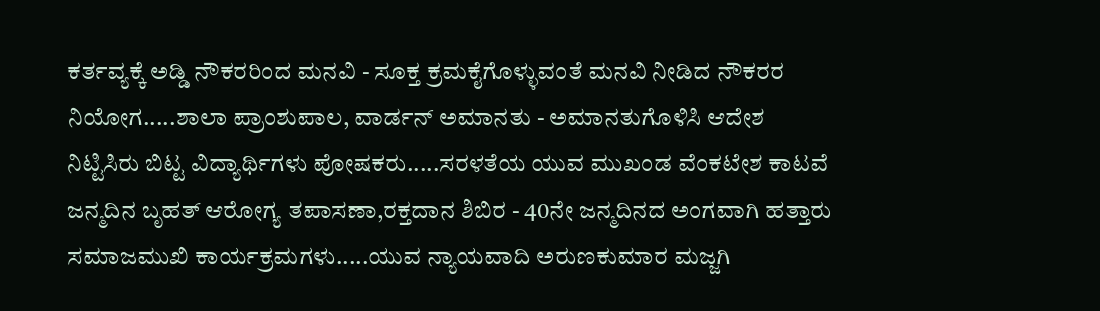ಕರ್ತವ್ಯಕ್ಕೆ ಅಡ್ಡಿ ನೌಕರರಿಂದ ಮನವಿ - ಸೂಕ್ತ ಕ್ರಮಕೈಗೊಳ್ಳುವಂತೆ ಮನವಿ ನೀಡಿದ ನೌಕರರ ನಿಯೋಗ.....ಶಾಲಾ ಪ್ರಾಂಶುಪಾಲ, ವಾರ್ಡನ್ ಅಮಾನತು - ಅಮಾನತುಗೊಳಿಸಿ ಆದೇಶ ನಿಟ್ಟಿಸಿರು ಬಿಟ್ಟ ವಿದ್ಯಾರ್ಥಿಗಳು ಪೋಷಕರು.....ಸರಳತೆಯ ಯುವ ಮುಖಂಡ ವೆಂಕಟೇಶ ಕಾಟವೆ ಜನ್ಮದಿನ ಬೃಹತ್ ಆರೋಗ್ಯ ತಪಾಸಣಾ,ರಕ್ತದಾನ ಶಿಬಿರ - 40ನೇ ಜನ್ಮದಿನದ ಅಂಗವಾಗಿ ಹತ್ತಾರು ಸಮಾಜಮುಖಿ ಕಾರ್ಯಕ್ರಮಗಳು.....ಯುವ ನ್ಯಾಯವಾದಿ ಅರುಣಕುಮಾರ ಮಜ್ಜಗಿ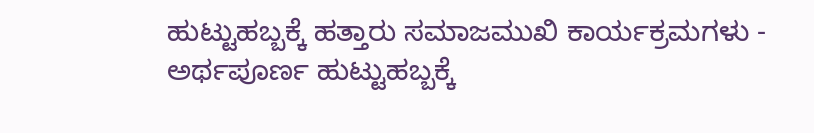ಹುಟ್ಟುಹಬ್ಬಕ್ಕೆ ಹತ್ತಾರು ಸಮಾಜಮುಖಿ ಕಾರ್ಯಕ್ರಮಗಳು - ಅರ್ಥಪೂರ್ಣ ಹುಟ್ಟುಹಬ್ಬಕ್ಕೆ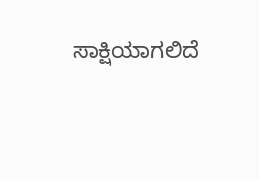ಸಾಕ್ಷಿಯಾಗಲಿದೆ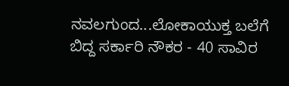ನವಲಗುಂದ...ಲೋಕಾಯುಕ್ತ ಬಲೆಗೆ ಬಿದ್ದ ಸರ್ಕಾರಿ ನೌಕರ - 40 ಸಾವಿರ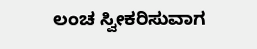ಲಂಚ ಸ್ವೀಕರಿಸುವಾಗ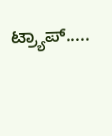ಟ್ರ್ಯಾಪ್.....